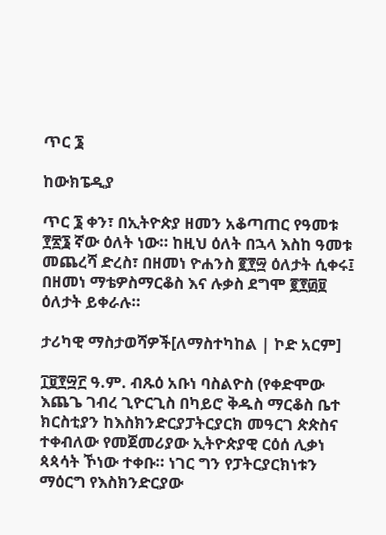ጥር ፮

ከውክፔዲያ

ጥር ፮ ቀን፣ በኢትዮጵያ ዘመን አቆጣጠር የዓመቱ ፻፳፮ ኛው ዕለት ነው። ከዚህ ዕለት በኋላ እስከ ዓመቱ መጨረሻ ድረስ፣ በዘመነ ዮሐንስ ፪፻፵ ዕለታት ሲቀሩ፤ በዘመነ ማቴዎስማርቆስ እና ሉቃስ ደግሞ ፪፻፴፱ ዕለታት ይቀራሉ።

ታሪካዊ ማስታወሻዎች[ለማስተካከል | ኮድ አርም]

፲፱፻፵፫ ዓ.ም. ብጹዕ አቡነ ባስልዮስ (የቀድሞው እጨጌ ገብረ ጊዮርጊስ በካይሮ ቅዱስ ማርቆስ ቤተ ክርስቲያን ከእስክንድርያፓትርያርክ መዓርገ ጵጵስና ተቀብለው የመጀመሪያው ኢትዮጵያዊ ርዕሰ ሊቃነ ጳጳሳት ኾነው ተቀቡ። ነገር ግን የፓትርያርክነቱን ማዕርግ የእስክንድርያው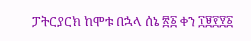ፓትርያርክ ከሞቱ በኋላ ሰኔ ፳፩ ቀን ፲፱፻፶፩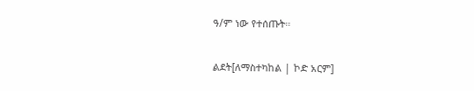ዓ/ም ነው የተሰጡት።

ልደት[ለማስተካከል | ኮድ አርም]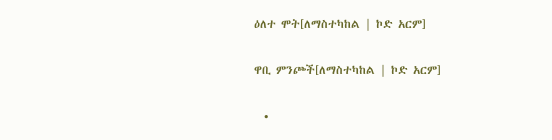ዕለተ ሞት[ለማስተካከል | ኮድ አርም]

ዋቢ ምንጮች[ለማስተካከል | ኮድ አርም]

  •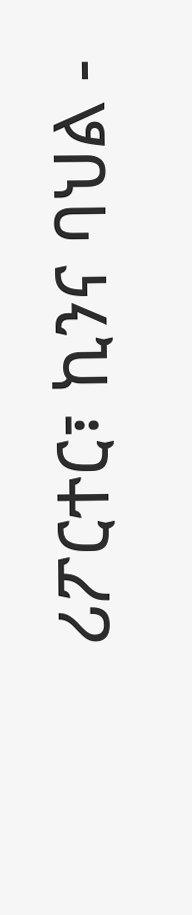ሪፖርተር፣ ኪንና ባህል -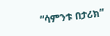“ሳምንቱ በታሪክ”